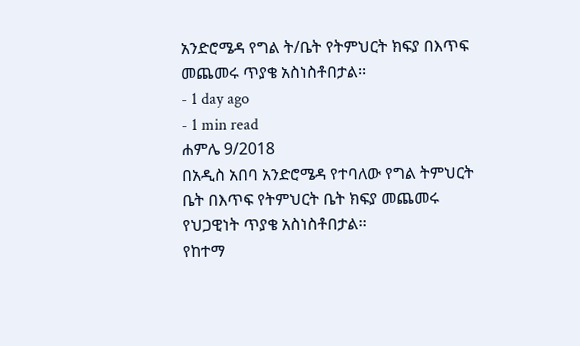አንድሮሜዳ የግል ት/ቤት የትምህርት ክፍያ በእጥፍ መጨመሩ ጥያቄ አስነስቶበታል፡፡
- 1 day ago
- 1 min read
ሐምሌ 9/2018
በአዲስ አበባ አንድሮሜዳ የተባለው የግል ትምህርት ቤት በእጥፍ የትምህርት ቤት ክፍያ መጨመሩ የህጋዊነት ጥያቄ አስነስቶበታል፡፡
የከተማ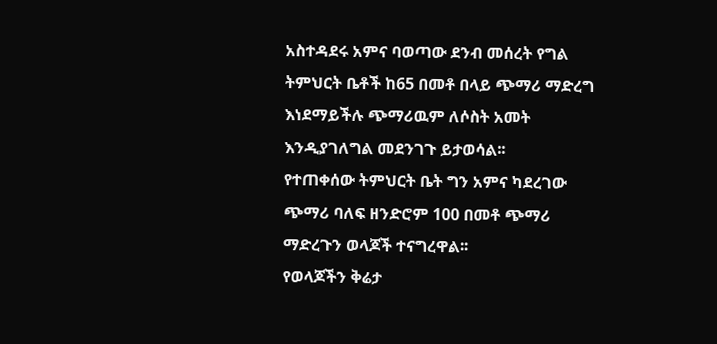አስተዳደሩ አምና ባወጣው ደንብ መሰረት የግል ትምህርት ቤቶች ከ65 በመቶ በላይ ጭማሪ ማድረግ እነደማይችሉ ጭማሪዉም ለሶስት አመት እንዲያገለግል መደንገጉ ይታወሳል፡፡
የተጠቀሰው ትምህርት ቤት ግን አምና ካደረገው ጭማሪ ባለፍ ዘንድሮም 100 በመቶ ጭማሪ ማድረጉን ወላጆች ተናግረዋል፡፡
የወላጆችን ቅሬታ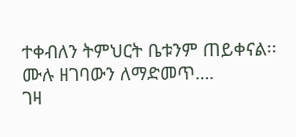ተቀብለን ትምህርት ቤቱንም ጠይቀናል፡፡
ሙሉ ዘገባውን ለማድመጥ….
ገዛ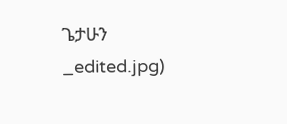ጌታሁን
_edited.jpg)